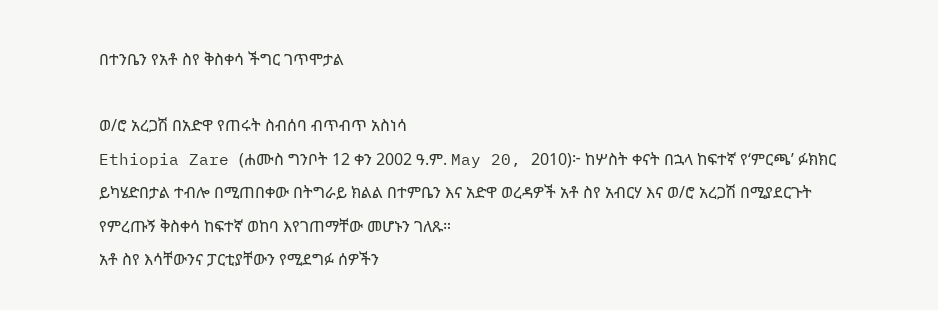በተንቤን የአቶ ስየ ቅስቀሳ ችግር ገጥሞታል

ወ/ሮ አረጋሽ በአድዋ የጠሩት ስብሰባ ብጥብጥ አስነሳ
Ethiopia Zare (ሐሙስ ግንቦት 12 ቀን 2002 ዓ.ም. May 20, 2010)፦ ከሦስት ቀናት በኋላ ከፍተኛ የ‘ምርጫ’ ፉክክር ይካሄድበታል ተብሎ በሚጠበቀው በትግራይ ክልል በተምቤን እና አድዋ ወረዳዎች አቶ ስየ አብርሃ እና ወ/ሮ አረጋሽ በሚያደርጉት የምረጡኝ ቅስቀሳ ከፍተኛ ወከባ እየገጠማቸው መሆኑን ገለጹ።
አቶ ስየ እሳቸውንና ፓርቲያቸውን የሚደግፉ ሰዎችን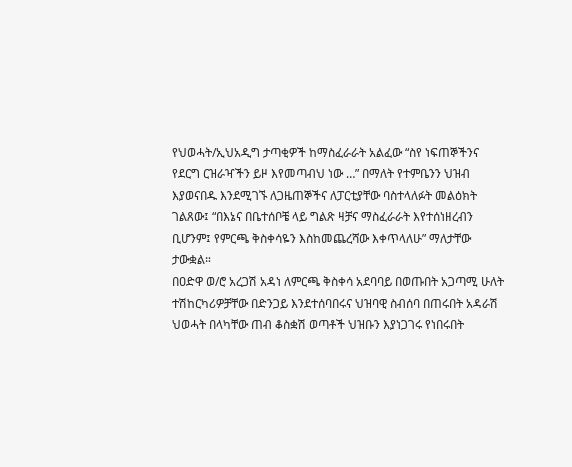የህወሓት/ኢህአዲግ ታጣቂዎች ከማስፈራራት አልፈው “ስየ ነፍጠኞችንና የደርግ ርዝራዣችን ይዞ እየመጣብህ ነው …” በማለት የተምቤንን ህዝብ እያወናበዱ እንደሚገኙ ለጋዜጠኞችና ለፓርቲያቸው ባስተላለፉት መልዕክት ገልጸው፤ “በእኔና በቤተሰቦቼ ላይ ግልጽ ዛቻና ማስፈራራት እየተሰነዘረብን ቢሆንም፤ የምርጫ ቅስቀሳዬን እስከመጨረሻው እቀጥላለሁ” ማለታቸው ታውቋል።
በዐድዋ ወ/ሮ አረጋሽ አዳነ ለምርጫ ቅስቀሳ አደባባይ በወጡበት አጋጣሚ ሁለት ተሽከርካሪዎቻቸው በድንጋይ እንደተሰባበሩና ህዝባዊ ስብሰባ በጠሩበት አዳራሽ ህወሓት በላካቸው ጠብ ቆስቋሽ ወጣቶች ህዝቡን እያነጋገሩ የነበሩበት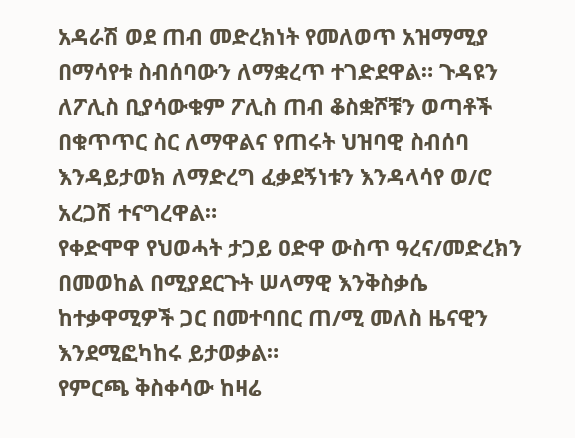አዳራሽ ወደ ጠብ መድረክነት የመለወጥ አዝማሚያ በማሳየቱ ስብሰባውን ለማቋረጥ ተገድደዋል። ጉዳዩን ለፖሊስ ቢያሳውቁም ፖሊስ ጠብ ቆስቋሾቹን ወጣቶች በቁጥጥር ስር ለማዋልና የጠሩት ህዝባዊ ስብሰባ እንዳይታወክ ለማድረግ ፈቃደኝነቱን እንዳላሳየ ወ/ሮ አረጋሽ ተናግረዋል።
የቀድሞዋ የህወሓት ታጋይ ዐድዋ ውስጥ ዓረና/መድረክን በመወከል በሚያደርጉት ሠላማዊ እንቅስቃሴ ከተቃዋሚዎች ጋር በመተባበር ጠ/ሚ መለስ ዜናዊን እንደሚፎካከሩ ይታወቃል።
የምርጫ ቅስቀሳው ከዛሬ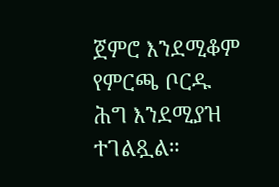ጀምሮ እንደሚቆም የምርጫ ቦርዱ ሕግ እንደሚያዝ ተገልጿል።